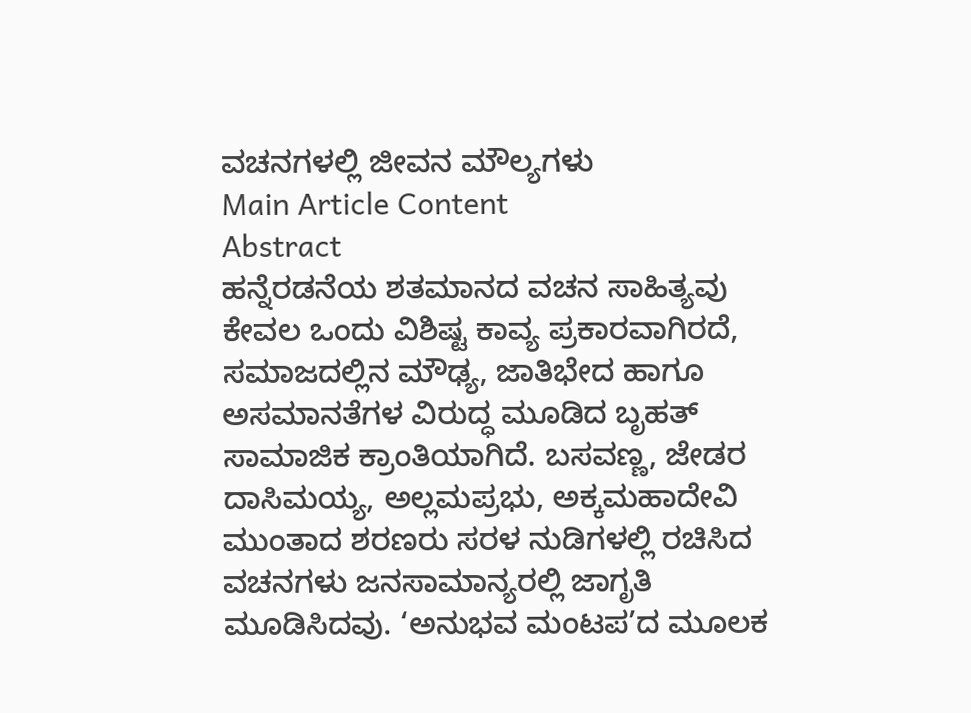ವಚನಗಳಲ್ಲಿ ಜೀವನ ಮೌಲ್ಯಗಳು
Main Article Content
Abstract
ಹನ್ನೆರಡನೆಯ ಶತಮಾನದ ವಚನ ಸಾಹಿತ್ಯವು ಕೇವಲ ಒಂದು ವಿಶಿಷ್ಟ ಕಾವ್ಯ ಪ್ರಕಾರವಾಗಿರದೆ, ಸಮಾಜದಲ್ಲಿನ ಮೌಢ್ಯ, ಜಾತಿಭೇದ ಹಾಗೂ ಅಸಮಾನತೆಗಳ ವಿರುದ್ಧ ಮೂಡಿದ ಬೃಹತ್ ಸಾಮಾಜಿಕ ಕ್ರಾಂತಿಯಾಗಿದೆ. ಬಸವಣ್ಣ, ಜೇಡರ ದಾಸಿಮಯ್ಯ, ಅಲ್ಲಮಪ್ರಭು, ಅಕ್ಕಮಹಾದೇವಿ ಮುಂತಾದ ಶರಣರು ಸರಳ ನುಡಿಗಳಲ್ಲಿ ರಚಿಸಿದ ವಚನಗಳು ಜನಸಾಮಾನ್ಯರಲ್ಲಿ ಜಾಗೃತಿ ಮೂಡಿಸಿದವು. ‘ಅನುಭವ ಮಂಟಪ’ದ ಮೂಲಕ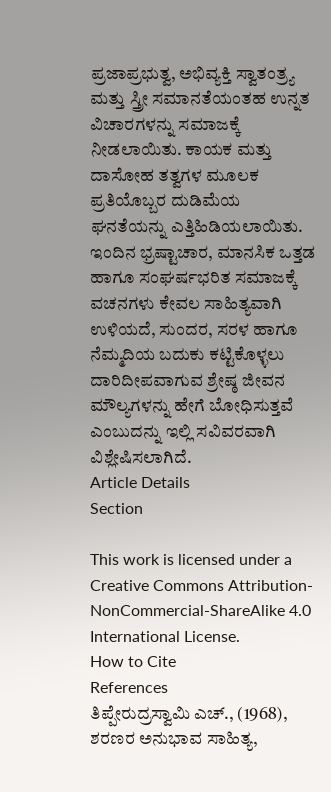ಪ್ರಜಾಪ್ರಭುತ್ವ, ಅಭಿವ್ಯಕ್ತಿ ಸ್ವಾತಂತ್ರ್ಯ ಮತ್ತು ಸ್ತ್ರೀ ಸಮಾನತೆಯಂತಹ ಉನ್ನತ ವಿಚಾರಗಳನ್ನು ಸಮಾಜಕ್ಕೆ ನೀಡಲಾಯಿತು. ಕಾಯಕ ಮತ್ತು ದಾಸೋಹ ತತ್ವಗಳ ಮೂಲಕ ಪ್ರತಿಯೊಬ್ಬರ ದುಡಿಮೆಯ ಘನತೆಯನ್ನು ಎತ್ತಿಹಿಡಿಯಲಾಯಿತು. ಇಂದಿನ ಭ್ರಷ್ಟಾಚಾರ, ಮಾನಸಿಕ ಒತ್ತಡ ಹಾಗೂ ಸಂಘರ್ಷಭರಿತ ಸಮಾಜಕ್ಕೆ ವಚನಗಳು ಕೇವಲ ಸಾಹಿತ್ಯವಾಗಿ ಉಳಿಯದೆ, ಸುಂದರ, ಸರಳ ಹಾಗೂ ನೆಮ್ಮದಿಯ ಬದುಕು ಕಟ್ಟಿಕೊಳ್ಳಲು ದಾರಿದೀಪವಾಗುವ ಶ್ರೇಷ್ಠ ಜೀವನ ಮೌಲ್ಯಗಳನ್ನು ಹೇಗೆ ಬೋಧಿಸುತ್ತವೆ ಎಂಬುದನ್ನು ಇಲ್ಲಿ ಸವಿವರವಾಗಿ ವಿಶ್ಲೇಷಿಸಲಾಗಿದೆ.
Article Details
Section

This work is licensed under a Creative Commons Attribution-NonCommercial-ShareAlike 4.0 International License.
How to Cite
References
ತಿಪ್ಪೇರುದ್ರಸ್ವಾಮಿ ಎಚ್., (1968), ಶರಣರ ಅನುಭಾವ ಸಾಹಿತ್ಯ,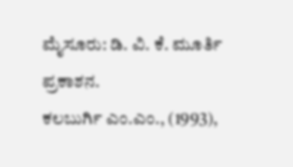ಮೈಸೂರು: ಡಿ. ವಿ. ಕೆ. ಮೂರ್ತಿ ಪ್ರಕಾಶನ.
ಕಲಬುರ್ಗಿ ಎಂ.ಎಂ., (1993),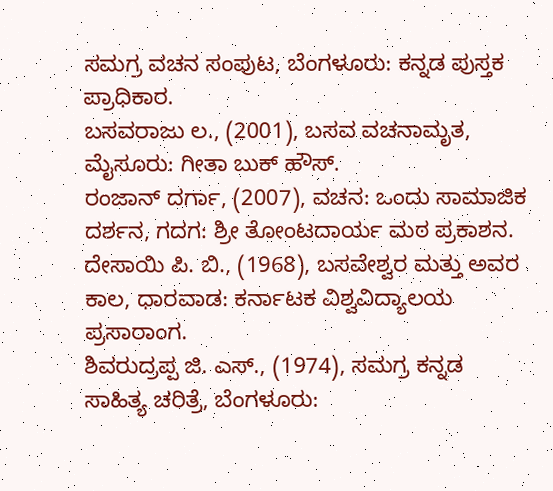ಸಮಗ್ರ ವಚನ ಸಂಪುಟ, ಬೆಂಗಳೂರು: ಕನ್ನಡ ಪುಸ್ತಕ ಪ್ರಾಧಿಕಾರ.
ಬಸವರಾಜು ಲ., (2001), ಬಸವ ವಚನಾಮೃತ, ಮೈಸೂರು: ಗೀತಾ ಬುಕ್ ಹೌಸ್.
ರಂಜಾನ್ ದರ್ಗಾ, (2007), ವಚನ: ಒಂದು ಸಾಮಾಜಿಕ ದರ್ಶನ, ಗದಗ: ಶ್ರೀ ತೋಂಟದಾರ್ಯ ಮಠ ಪ್ರಕಾಶನ.
ದೇಸಾಯಿ ಪಿ. ಬಿ., (1968), ಬಸವೇಶ್ವರ ಮತ್ತು ಅವರ ಕಾಲ, ಧಾರವಾಡ: ಕರ್ನಾಟಕ ವಿಶ್ವವಿದ್ಯಾಲಯ ಪ್ರಸಾರಾಂಗ.
ಶಿವರುದ್ರಪ್ಪ ಜಿ. ಎಸ್., (1974), ಸಮಗ್ರ ಕನ್ನಡ ಸಾಹಿತ್ಯ ಚರಿತ್ರೆ, ಬೆಂಗಳೂರು: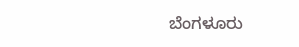ಬೆಂಗಳೂರು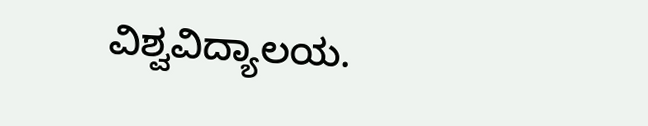ವಿಶ್ವವಿದ್ಯಾಲಯ.